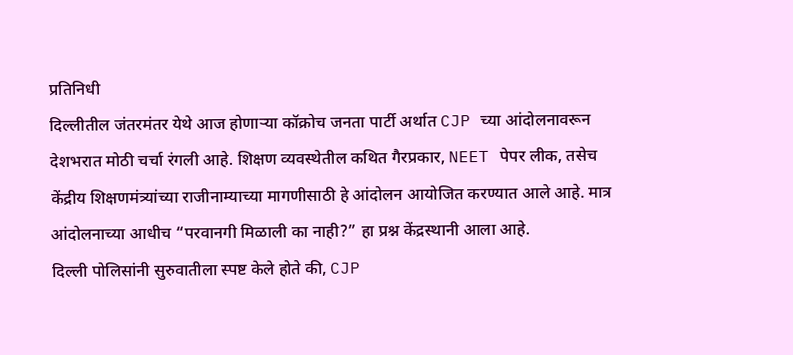प्रतिनिधी
दिल्लीतील जंतरमंतर येथे आज होणाऱ्या कॉक्रोच जनता पार्टी अर्थात CJP च्या आंदोलनावरून देशभरात मोठी चर्चा रंगली आहे. शिक्षण व्यवस्थेतील कथित गैरप्रकार, NEET पेपर लीक, तसेच केंद्रीय शिक्षणमंत्र्यांच्या राजीनाम्याच्या मागणीसाठी हे आंदोलन आयोजित करण्यात आले आहे. मात्र आंदोलनाच्या आधीच “परवानगी मिळाली का नाही?” हा प्रश्न केंद्रस्थानी आला आहे.
दिल्ली पोलिसांनी सुरुवातीला स्पष्ट केले होते की, CJP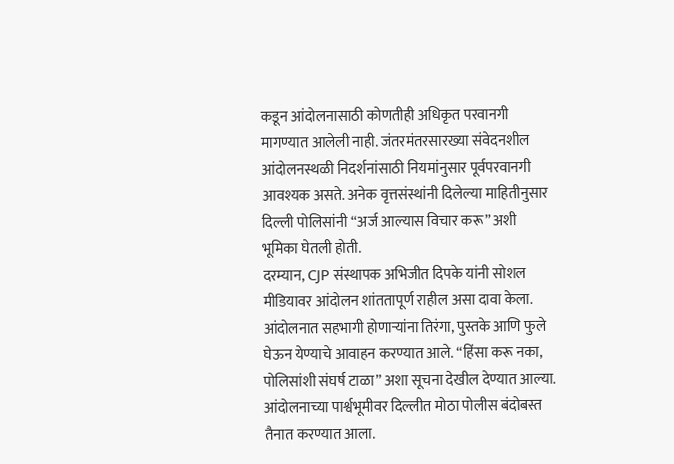कडून आंदोलनासाठी कोणतीही अधिकृत परवानगी मागण्यात आलेली नाही. जंतरमंतरसारख्या संवेदनशील आंदोलनस्थळी निदर्शनांसाठी नियमांनुसार पूर्वपरवानगी आवश्यक असते. अनेक वृत्तसंस्थांनी दिलेल्या माहितीनुसार दिल्ली पोलिसांनी “अर्ज आल्यास विचार करू” अशी भूमिका घेतली होती.
दरम्यान, CJP संस्थापक अभिजीत दिपके यांनी सोशल मीडियावर आंदोलन शांततापूर्ण राहील असा दावा केला. आंदोलनात सहभागी होणाऱ्यांना तिरंगा, पुस्तके आणि फुले घेऊन येण्याचे आवाहन करण्यात आले. “हिंसा करू नका, पोलिसांशी संघर्ष टाळा” अशा सूचना देखील देण्यात आल्या.
आंदोलनाच्या पार्श्वभूमीवर दिल्लीत मोठा पोलीस बंदोबस्त तैनात करण्यात आला.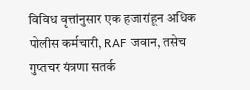विविध वृत्तांनुसार एक हजारांहून अधिक पोलीस कर्मचारी, RAF जवान, तसेच गुप्तचर यंत्रणा सतर्क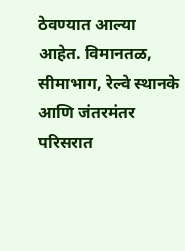ठेवण्यात आल्या आहेत. विमानतळ, सीमाभाग, रेल्वे स्थानके आणि जंतरमंतर परिसरात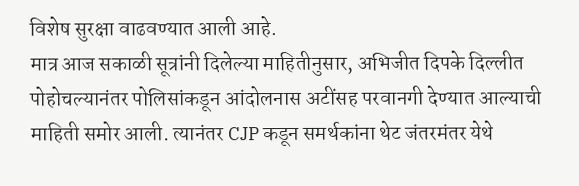विशेष सुरक्षा वाढवण्यात आली आहे.
मात्र आज सकाळी सूत्रांनी दिलेल्या माहितीनुसार, अभिजीत दिपके दिल्लीत पोहोचल्यानंतर पोलिसांकडून आंदोलनास अटींसह परवानगी देण्यात आल्याची माहिती समोर आली. त्यानंतर CJP कडून समर्थकांना थेट जंतरमंतर येथे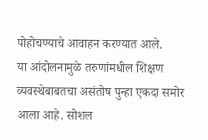पोहोचण्याचे आवाहन करण्यात आले.
या आंदोलनामुळे तरुणांमधील शिक्षण व्यवस्थेबाबतचा असंतोष पुन्हा एकदा समोर आला आहे. सोशल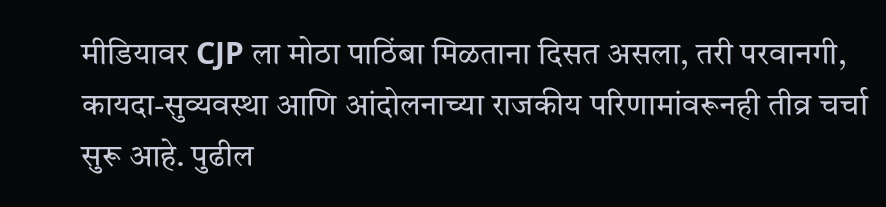मीडियावर CJP ला मोठा पाठिंबा मिळताना दिसत असला, तरी परवानगी, कायदा-सुव्यवस्था आणि आंदोलनाच्या राजकीय परिणामांवरूनही तीव्र चर्चा सुरू आहे. पुढील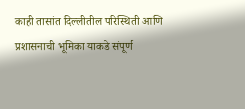काही तासांत दिल्लीतील परिस्थिती आणि प्रशासनाची भूमिका याकडे संपूर्ण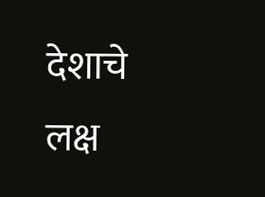देशाचे लक्ष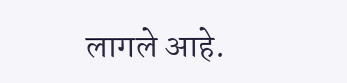लागले आहे.